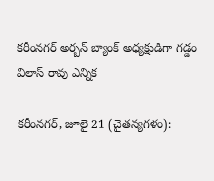కరీంనగర్ అర్బన్ బ్యాంక్ అధ్యక్షుడిగా గడ్డం విలాస్ రావు ఎన్నిక

కరీంనగర్, జూలై 21 (చైతన్యగళం‌):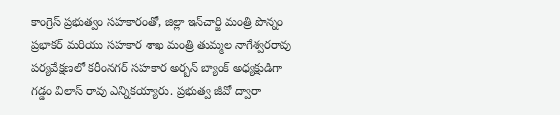కాంగ్రెస్ ప్రభుత్వం సహకారంతో, జిల్లా ఇన్‌చార్జి మంత్రి పొన్నం ప్రభాకర్ మరియు సహకార శాఖ మంత్రి తుమ్మల నాగేశ్వరరావు పర్యవేక్షణలో కరీంనగర్ సహకార అర్బన్ బ్యాంక్ అధ్యక్షుడిగా గడ్డం విలాస్ రావు ఎన్నికయ్యారు. ప్రభుత్వ జీవో ద్వారా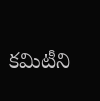కమిటీని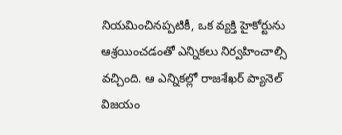నియమించినప్పటికీ, ఒక వ్యక్తి హైకోర్టును ఆశ్రయించడంతో ఎన్నికలు నిర్వహించాల్సి వచ్చింది. ఆ ఎన్నికల్లో రాజశేఖర్ ప్యానెల్ విజయం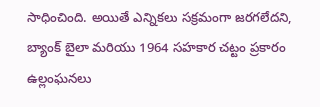సాధించింది. అయితే ఎన్నికలు సక్రమంగా జరగలేదని, బ్యాంక్ బైలా మరియు 1964 సహకార చట్టం ప్రకారం ఉల్లంఘనలు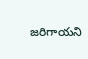జరిగాయని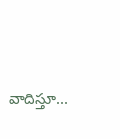వాదిస్తూ...